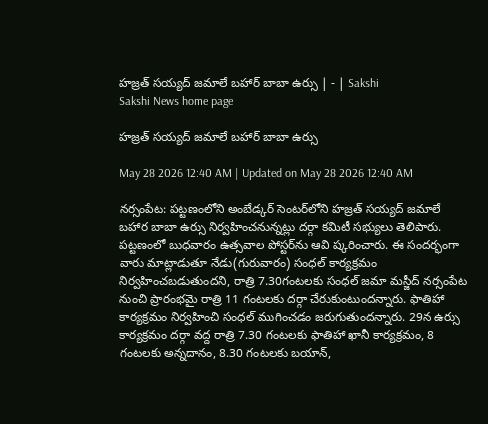హజ్రత్‌ సయ్యద్‌ జమాలే బహార్‌ బాబా ఉర్సు | - | Sakshi
Sakshi News home page

హజ్రత్‌ సయ్యద్‌ జమాలే బహార్‌ బాబా ఉర్సు

May 28 2026 12:40 AM | Updated on May 28 2026 12:40 AM

నర్సంపేట: పట్టణంలోని అంబేడ్కర్‌ సెంటర్‌లోని హజ్రత్‌ సయ్యద్‌ జమాలే బహార బాబా ఉర్సు నిర్వహించనున్నట్లు దర్గా కమిటీ సభ్యులు తెలిపారు. పట్టణంలో బుధవారం ఉత్సవాల పోస్టర్‌ను ఆవి ష్కరించారు. ఈ సందర్భంగా వారు మాట్లాడుతూ నేడు(గురువారం) సంధల్‌ కార్యక్రమం నిర్వహించబడుతుందని, రాత్రి 7.30గంటలకు సంధల్‌ జమా మస్జీద్‌ నర్సంపేట నుంచి ప్రారంభమై రాత్రి 11 గంటలకు దర్గా చేరుకుంటుందన్నారు. ఫాతిహా కార్యక్రమం నిర్వహించి సంధల్‌ ముగించడం జరుగుతుందన్నారు. 29న ఉర్సు కార్యక్రమం దర్గా వద్ద రాత్రి 7.30 గంటలకు ఫాతిహా ఖానీ కార్యక్రమం, 8 గంటలకు అన్నదానం, 8.30 గంటలకు బయాన్‌,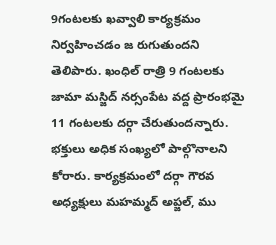9గంటలకు ఖవ్వాలి కార్యక్రమం నిర్వహించడం జ రుగుతుందని తెలిపారు. ఖంధిల్‌ రాత్రి 9 గంటలకు జామా మస్జిద్‌ నర్సంపేట వద్ద ప్రారంభమై 11 గంటలకు దర్గా చేరుతుందన్నారు. భక్తులు అధిక సంఖ్యలో పాల్గొనాలని కోరారు. కార్యక్రమంలో దర్గా గౌరవ అధ్యక్షులు మహమ్మద్‌ అప్జల్‌, ము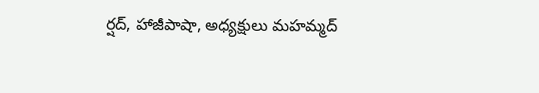ర్షద్‌, హాజీపాషా, అధ్యక్షులు మహమ్మద్‌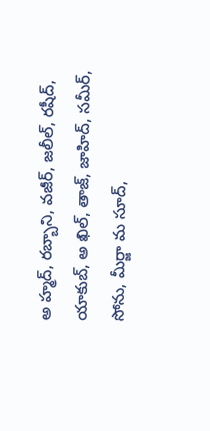అ హ్మద్‌, రబ్బాని, వజీర్‌, జలీల్‌, రషీద్‌, యాకుబ్‌, అ ఖిల్‌, తాజ్‌, జాహిద్‌, సమీర్‌, సోను, మీర్జా మ సూద్‌,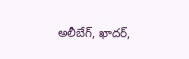అలీబేగ్‌, ఖాదర్‌,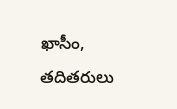ఖాసీం, తదితరులు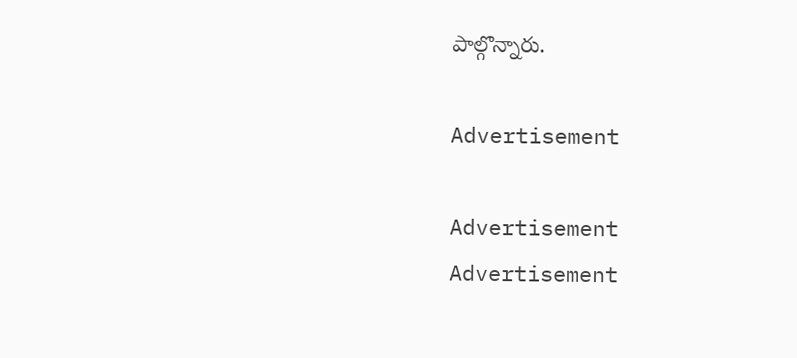పాల్గొన్నారు.

Advertisement

Advertisement
Advertisement